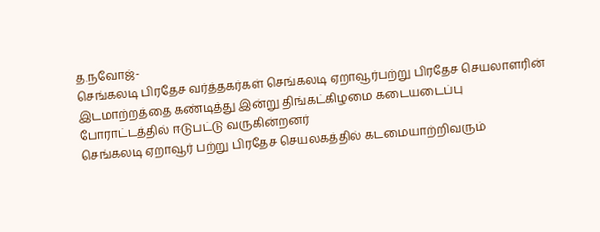த.நவோஜ்-
செங்கலடி பிரதேச வர்த்தகர்கள் செங்கலடி ஏறாவூர்பற்று பிரதேச செயலாளரின் இடமாற்றத்தை கண்டித்து இன்று திங்கட்கிழமை கடையடைப்பு போராட்டத்தில் ஈடுபட்டு வருகின்றனர்
செங்கலடி ஏறாவூர் பற்று பிரதேச செயலகத்தில் கடமையாற்றிவரும்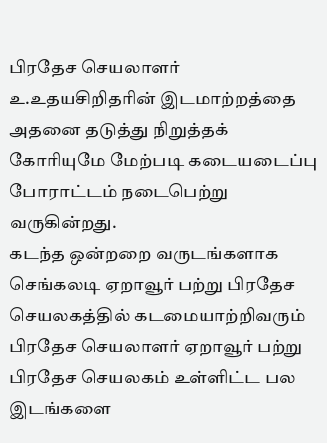பிரதேச செயலாளர் உ.உதயசிறிதரின் இடமாற்றத்தை அதனை தடுத்து நிறுத்தக் கோரியுமே மேற்படி கடையடைப்பு போராட்டம் நடைபெற்று வருகின்றது.
கடந்த ஒன்றறை வருடங்களாக செங்கலடி ஏறாவூர் பற்று பிரதேச செயலகத்தில் கடமையாற்றிவரும் பிரதேச செயலாளர் ஏறாவூர் பற்று பிரதேச செயலகம் உள்ளிட்ட பல இடங்களை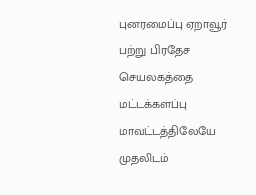புனரமைப்பு ஏறாவூர் பற்று பிரதேச செயலகத்தை மட்டக்களப்பு மாவட்டத்திலேயே முதலிடம்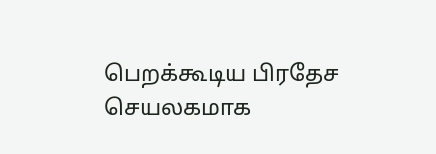பெறக்கூடிய பிரதேச செயலகமாக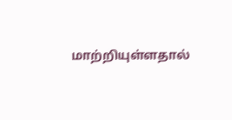மாற்றியுள்ளதால்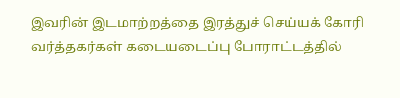இவரின் இடமாற்றத்தை இரத்துச் செய்யக் கோரி வர்த்தகர்கள் கடையடைப்பு போராட்டத்தில்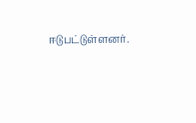ஈடுபட்டுள்ளனர்.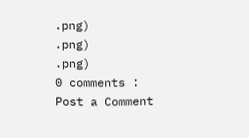.png)
.png)
.png)
0 comments :
Post a Comment